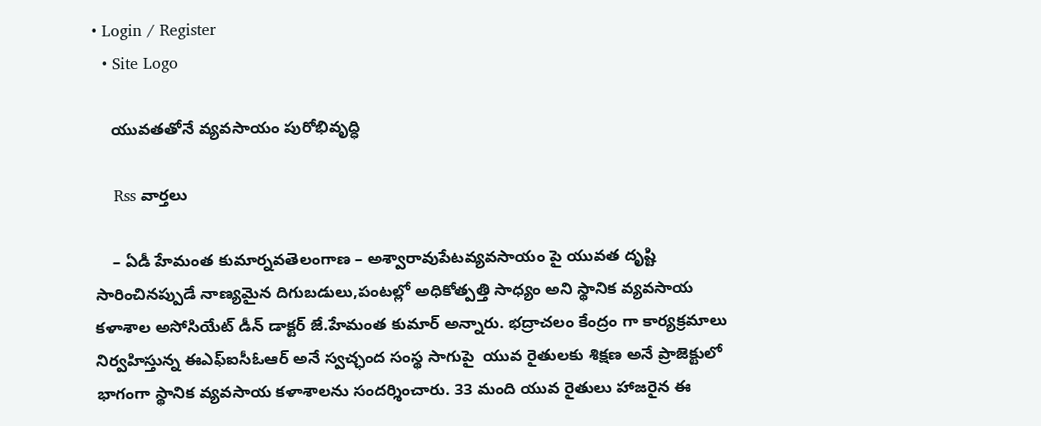• Login / Register
  • Site Logo

    యువతతోనే వ్యవసాయం పురోభివృద్ధి

    Rss వార్తలు

    – ఏడీ హేమంత కుమార్నవతెలంగాణ – అశ్వారావుపేటవ్యవసాయం పై యువత దృష్టి సారించినప్పుడే నాణ్యమైన దిగుబడులు,పంటల్లో అధికోత్పత్తి సాధ్యం అని స్థానిక వ్యవసాయ కళాశాల అసోసియేట్ డీన్ డాక్టర్ జే.హేమంత కుమార్ అన్నారు. భద్రాచలం కేంద్రం గా కార్యక్రమాలు నిర్వహిస్తున్న ఈఎఫ్ఐసీఓఆర్ అనే స్వచ్ఛంద సంస్థ సాగుపై  యువ రైతులకు శిక్షణ అనే ప్రాజెక్టులో భాగంగా స్థానిక వ్యవసాయ కళాశాలను సందర్శించారు. 33 మంది యువ రైతులు హాజరైన ఈ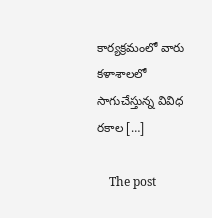కార్యక్రమంలో వారు కళాశాలలో సాగుచేస్తున్న వివిధ రకాల […]

    The post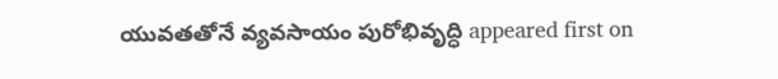యువతతోనే వ్యవసాయం పురోభివృద్ధి appeared first on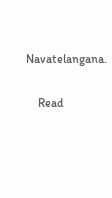Navatelangana.

    Read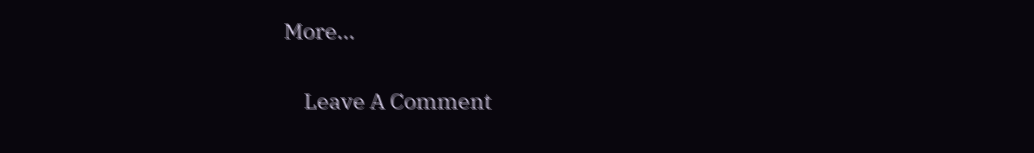More...

    Leave A Comment